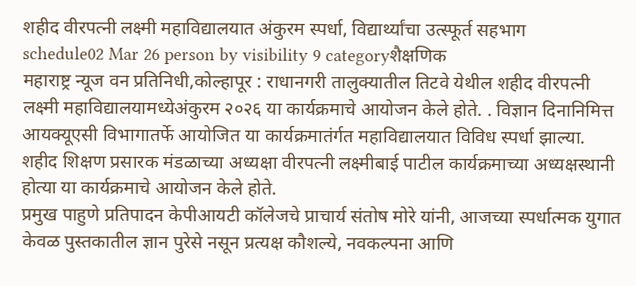शहीद वीरपत्नी लक्ष्मी महाविद्यालयात अंकुरम स्पर्धा, विद्यार्थ्यांचा उत्स्फूर्त सहभाग
schedule02 Mar 26 person by visibility 9 categoryशैक्षणिक
महाराष्ट्र न्यूज वन प्रतिनिधी,कोल्हापूर : राधानगरी तालुक्यातील तिटवे येथील शहीद वीरपत्नी लक्ष्मी महाविद्यालयामध्येअंकुरम २०२६ या कार्यक्रमाचे आयोजन केले होते. . विज्ञान दिनानिमित्त आयक्यूएसी विभागातर्फे आयोजित या कार्यक्रमातंर्गत महाविद्यालयात विविध स्पर्धा झाल्या. शहीद शिक्षण प्रसारक मंडळाच्या अध्यक्षा वीरपत्नी लक्ष्मीबाई पाटील कार्यक्रमाच्या अध्यक्षस्थानी होत्या या कार्यक्रमाचे आयोजन केले होते.
प्रमुख पाहुणे प्रतिपादन केपीआयटी कॉलेजचे प्राचार्य संतोष मोरे यांनी, आजच्या स्पर्धात्मक युगात केवळ पुस्तकातील ज्ञान पुरेसे नसून प्रत्यक्ष कौशल्ये, नवकल्पना आणि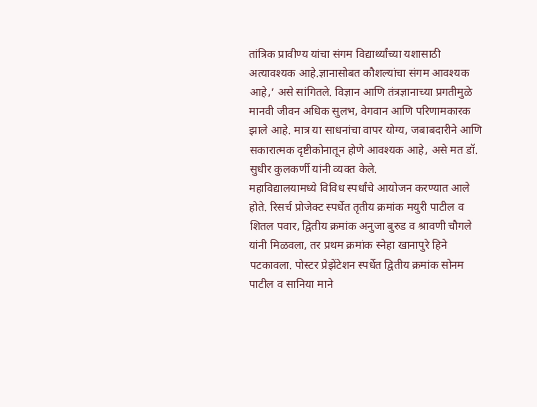तांत्रिक प्रावीण्य यांचा संगम विद्यार्थ्यांच्या यशासाठी अत्यावश्यक आहे.ज्ञानासोबत कौशल्यांचा संगम आवश्यक आहे,’ असे सांगितले. विज्ञान आणि तंत्रज्ञानाच्या प्रगतीमुळे मानवी जीवन अधिक सुलभ, वेगवान आणि परिणामकारक झाले आहे. मात्र या साधनांचा वापर योग्य, जबाबदारीने आणि सकारात्मक दृष्टीकोनातून होणे आवश्यक आहे, असे मत डॉ. सुधीर कुलकर्णी यांनी व्यक्त केले.
महाविद्यालयामध्ये विविध स्पर्धांचे आयोजन करण्यात आले होते. रिसर्च प्रोजेक्ट स्पर्धेत तृतीय क्रमांक मयुरी पाटील व शितल पवार, द्वितीय क्रमांक अनुजा बुरुड व श्रावणी चौगले यांनी मिळवला, तर प्रथम क्रमांक स्नेहा खानापुरे हिने पटकावला. पोस्टर प्रेझेंटेशन स्पर्धेत द्वितीय क्रमांक सोनम पाटील व सानिया माने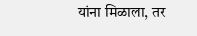यांना मिळाला, तर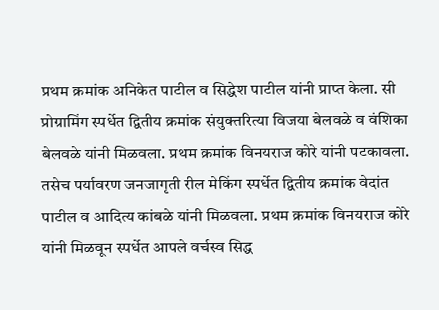प्रथम क्रमांक अनिकेत पाटील व सिद्धेश पाटील यांनी प्राप्त केला. सी प्रोग्रामिंग स्पर्धेत द्वितीय क्रमांक संयुक्तरित्या विजया बेलवळे व वंशिका बेलवळे यांनी मिळवला. प्रथम क्रमांक विनयराज कोरे यांनी पटकावला. तसेच पर्यावरण जनजागृती रील मेकिंग स्पर्धेत द्वितीय क्रमांक वेदांत पाटील व आदित्य कांबळे यांनी मिळवला. प्रथम क्रमांक विनयराज कोरे यांनी मिळवून स्पर्धेत आपले वर्चस्व सिद्ध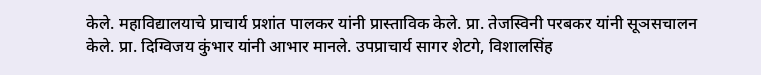केले. महाविद्यालयाचे प्राचार्य प्रशांत पालकर यांनी प्रास्ताविक केले. प्रा. तेजस्विनी परबकर यांनी सूञसचालन केले. प्रा. दिग्विजय कुंभार यांनी आभार मानले. उपप्राचार्य सागर शेटगे, विशालसिंह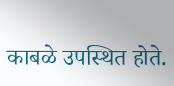काबळे उपस्थित होते.